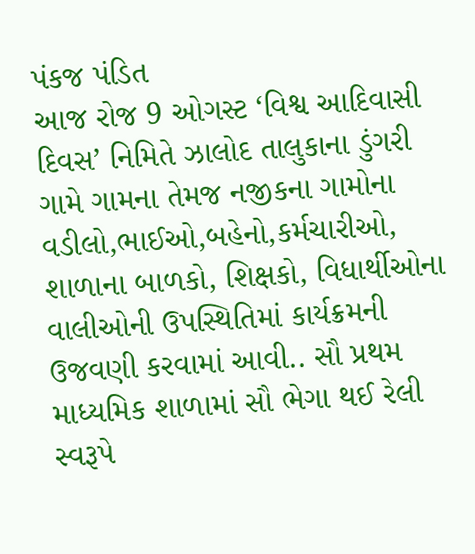પંકજ પંડિત
આજ રોજ 9 ઓગસ્ટ ‘વિશ્વ આદિવાસી દિવસ’ નિમિતે ઝાલોદ તાલુકાના ડુંગરી ગામે ગામના તેમજ નજીકના ગામોના વડીલો,ભાઈઓ,બહેનો,કર્મચારીઓ, શાળાના બાળકો, શિક્ષકો, વિધાર્થીઓના વાલીઓની ઉપસ્થિતિમાં કાર્યક્રમની ઉજવણી કરવામાં આવી.. સૌ પ્રથમ માધ્યમિક શાળામાં સૌ ભેગા થઈ રેલી સ્વરૂપે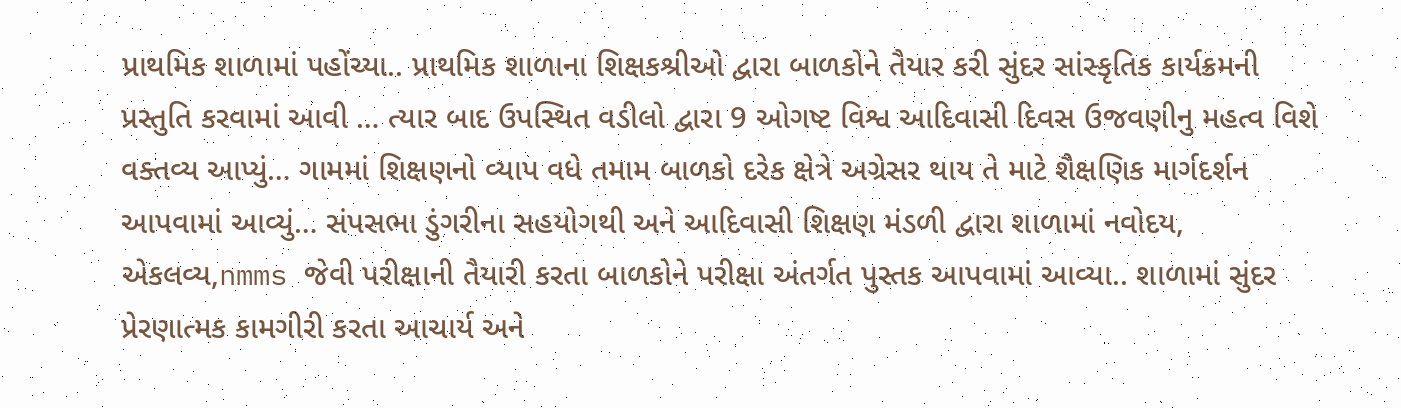પ્રાથમિક શાળામાં પહોંચ્યા.. પ્રાથમિક શાળાના શિક્ષકશ્રીઓ દ્વારા બાળકોને તૈયાર કરી સુંદર સાંસ્કૃતિક કાર્યક્રમની પ્રસ્તુતિ કરવામાં આવી … ત્યાર બાદ ઉપસ્થિત વડીલો દ્વારા 9 ઓગષ્ટ વિશ્વ આદિવાસી દિવસ ઉજવણીનુ મહત્વ વિશે વક્તવ્ય આપ્યું… ગામમાં શિક્ષણનો વ્યાપ વધે તમામ બાળકો દરેક ક્ષેત્રે અગ્રેસર થાય તે માટે શૈક્ષણિક માર્ગદર્શન આપવામાં આવ્યું… સંપસભા ડુંગરીના સહયોગથી અને આદિવાસી શિક્ષણ મંડળી દ્વારા શાળામાં નવોદય, એકલવ્ય,nmms જેવી પરીક્ષાની તૈયારી કરતા બાળકોને પરીક્ષા અંતર્ગત પુસ્તક આપવામાં આવ્યા.. શાળામાં સુંદર પ્રેરણાત્મક કામગીરી કરતા આચાર્ય અને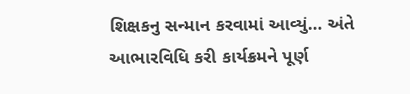શિક્ષકનુ સન્માન કરવામાં આવ્યું… અંતે આભારવિધિ કરી કાર્યક્રમને પૂર્ણ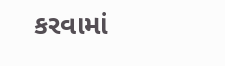કરવામાં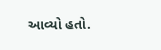આવ્યો હતો.